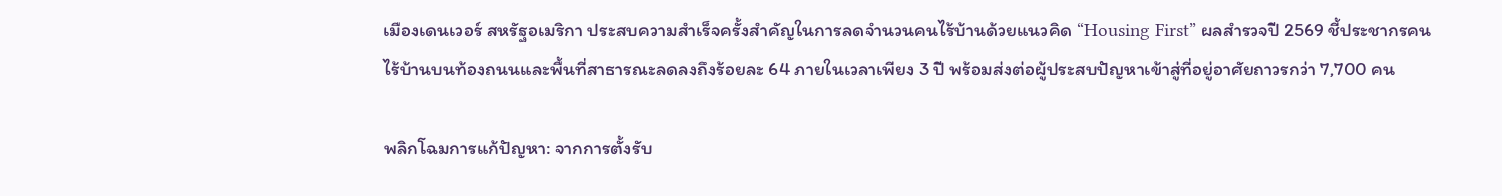เมืองเดนเวอร์ สหรัฐอเมริกา ประสบความสำเร็จครั้งสำคัญในการลดจำนวนคนไร้บ้านด้วยแนวคิด “Housing First” ผลสำรวจปี 2569 ชี้ประชากรคนไร้บ้านบนท้องถนนและพื้นที่สาธารณะลดลงถึงร้อยละ 64 ภายในเวลาเพียง 3 ปี พร้อมส่งต่อผู้ประสบปัญหาเข้าสู่ที่อยู่อาศัยถาวรกว่า 7,700 คน

พลิกโฉมการแก้ปัญหา: จากการตั้งรับ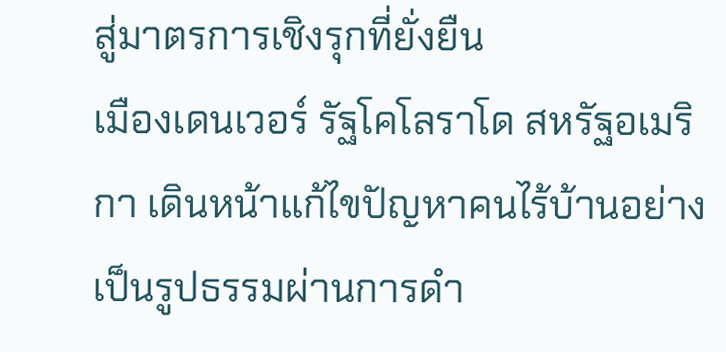สู่มาตรการเชิงรุกที่ยั่งยืน
เมืองเดนเวอร์ รัฐโคโลราโด สหรัฐอเมริกา เดินหน้าแก้ไขปัญหาคนไร้บ้านอย่างเป็นรูปธรรมผ่านการดำ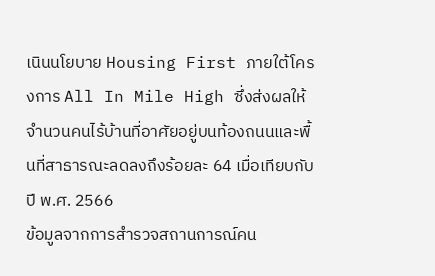เนินนโยบาย Housing First ภายใต้โครงการ All In Mile High ซึ่งส่งผลให้จำนวนคนไร้บ้านที่อาศัยอยู่บนท้องถนนและพื้นที่สาธารณะลดลงถึงร้อยละ 64 เมื่อเทียบกับปี พ.ศ. 2566
ข้อมูลจากการสำรวจสถานการณ์คน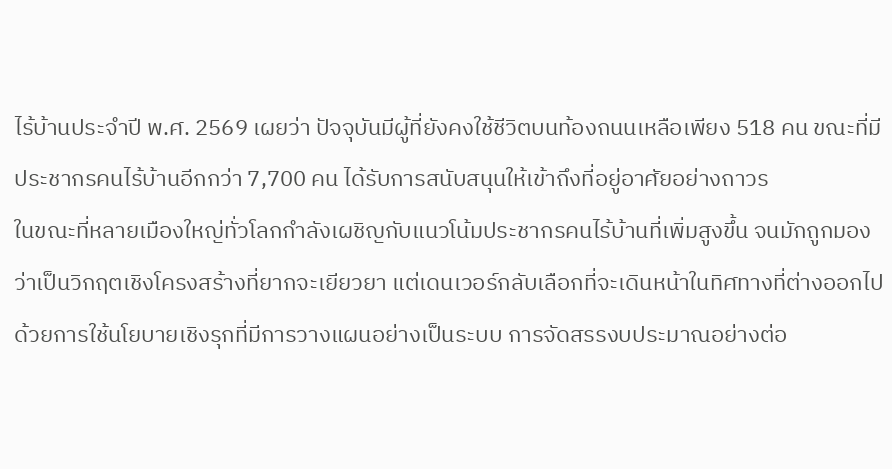ไร้บ้านประจำปี พ.ศ. 2569 เผยว่า ปัจจุบันมีผู้ที่ยังคงใช้ชีวิตบนท้องถนนเหลือเพียง 518 คน ขณะที่มีประชากรคนไร้บ้านอีกกว่า 7,700 คน ได้รับการสนับสนุนให้เข้าถึงที่อยู่อาศัยอย่างถาวร
ในขณะที่หลายเมืองใหญ่ทั่วโลกกำลังเผชิญกับแนวโน้มประชากรคนไร้บ้านที่เพิ่มสูงขึ้น จนมักถูกมองว่าเป็นวิกฤตเชิงโครงสร้างที่ยากจะเยียวยา แต่เดนเวอร์กลับเลือกที่จะเดินหน้าในทิศทางที่ต่างออกไป ด้วยการใช้นโยบายเชิงรุกที่มีการวางแผนอย่างเป็นระบบ การจัดสรรงบประมาณอย่างต่อ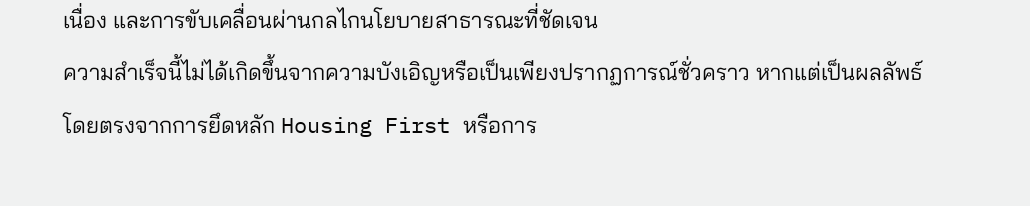เนื่อง และการขับเคลื่อนผ่านกลไกนโยบายสาธารณะที่ชัดเจน
ความสำเร็จนี้ไม่ได้เกิดขึ้นจากความบังเอิญหรือเป็นเพียงปรากฏการณ์ชั่วคราว หากแต่เป็นผลลัพธ์โดยตรงจากการยึดหลัก Housing First หรือการ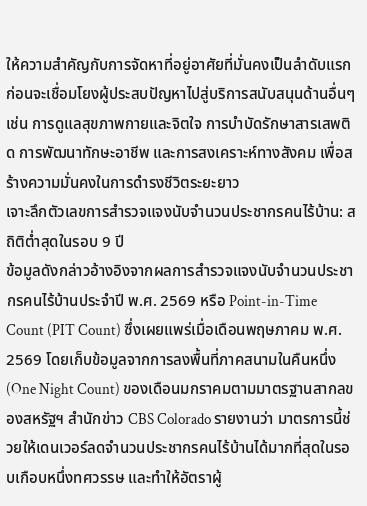ให้ความสำคัญกับการจัดหาที่อยู่อาศัยที่มั่นคงเป็นลำดับแรก ก่อนจะเชื่อมโยงผู้ประสบปัญหาไปสู่บริการสนับสนุนด้านอื่นๆ เช่น การดูแลสุขภาพกายและจิตใจ การบำบัดรักษาสารเสพติด การพัฒนาทักษะอาชีพ และการสงเคราะห์ทางสังคม เพื่อสร้างความมั่นคงในการดำรงชีวิตระยะยาว
เจาะลึกตัวเลขการสำรวจแจงนับจำนวนประชากรคนไร้บ้าน: สถิติต่ำสุดในรอบ 9 ปี
ข้อมูลดังกล่าวอ้างอิงจากผลการสำรวจแจงนับจำนวนประชากรคนไร้บ้านประจำปี พ.ศ. 2569 หรือ Point-in-Time Count (PIT Count) ซึ่งเผยแพร่เมื่อเดือนพฤษภาคม พ.ศ. 2569 โดยเก็บข้อมูลจากการลงพื้นที่ภาคสนามในคืนหนึ่ง (One Night Count) ของเดือนมกราคมตามมาตรฐานสากลของสหรัฐฯ สำนักข่าว CBS Colorado รายงานว่า มาตรการนี้ช่วยให้เดนเวอร์ลดจำนวนประชากรคนไร้บ้านได้มากที่สุดในรอบเกือบหนึ่งทศวรรษ และทำให้อัตราผู้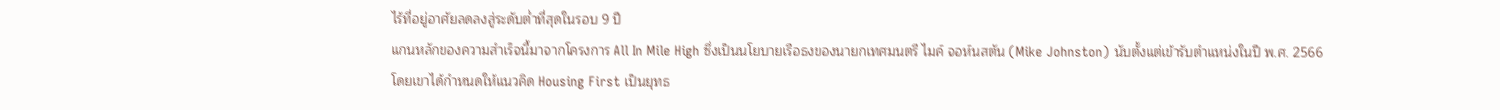ไร้ที่อยู่อาศัยลดลงสู่ระดับต่ำที่สุดในรอบ 9 ปี
แกนหลักของความสำเร็จนี้มาจากโครงการ All In Mile High ซึ่งเป็นนโยบายเรือธงของนายกเทศมนตรี ไมค์ จอห์นสตัน (Mike Johnston) นับตั้งแต่เข้ารับตำแหน่งในปี พ.ศ. 2566 โดยเขาได้กำหนดให้แนวคิด Housing First เป็นยุทธ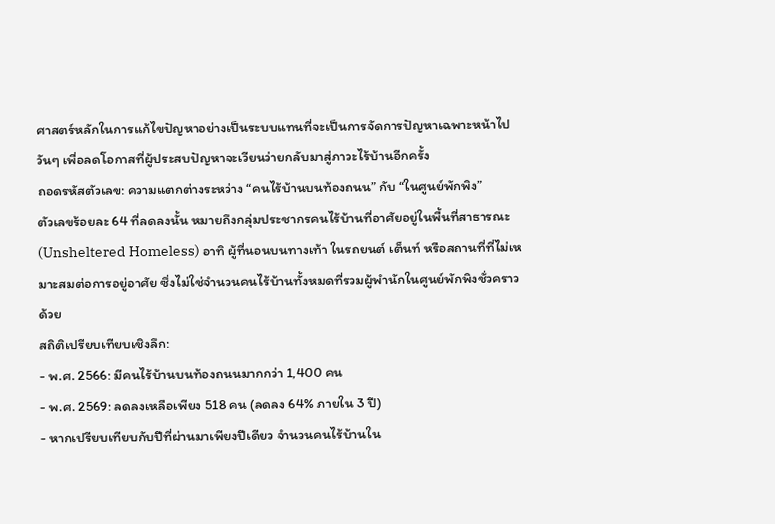ศาสตร์หลักในการแก้ไขปัญหาอย่างเป็นระบบแทนที่จะเป็นการจัดการปัญหาเฉพาะหน้าไปวันๆ เพื่อลดโอกาสที่ผู้ประสบปัญหาจะเวียนว่ายกลับมาสู่ภาวะไร้บ้านอีกครั้ง
ถอดรหัสตัวเลข: ความแตกต่างระหว่าง “คนไร้บ้านบนท้องถนน” กับ “ในศูนย์พักพิง”
ตัวเลขร้อยละ 64 ที่ลดลงนั้น หมายถึงกลุ่มประชากรคนไร้บ้านที่อาศัยอยู่ในพื้นที่สาธารณะ (Unsheltered Homeless) อาทิ ผู้ที่นอนบนทางเท้า ในรถยนต์ เต็นท์ หรือสถานที่ที่ไม่เหมาะสมต่อการอยู่อาศัย ซึ่งไม่ใช่จำนวนคนไร้บ้านทั้งหมดที่รวมผู้พำนักในศูนย์พักพิงชั่วคราวด้วย
สถิติเปรียบเทียบเชิงลึก:
- พ.ศ. 2566: มีคนไร้บ้านบนท้องถนนมากกว่า 1,400 คน
- พ.ศ. 2569: ลดลงเหลือเพียง 518 คน (ลดลง 64% ภายใน 3 ปี)
- หากเปรียบเทียบกับปีที่ผ่านมาเพียงปีเดียว จำนวนคนไร้บ้านใน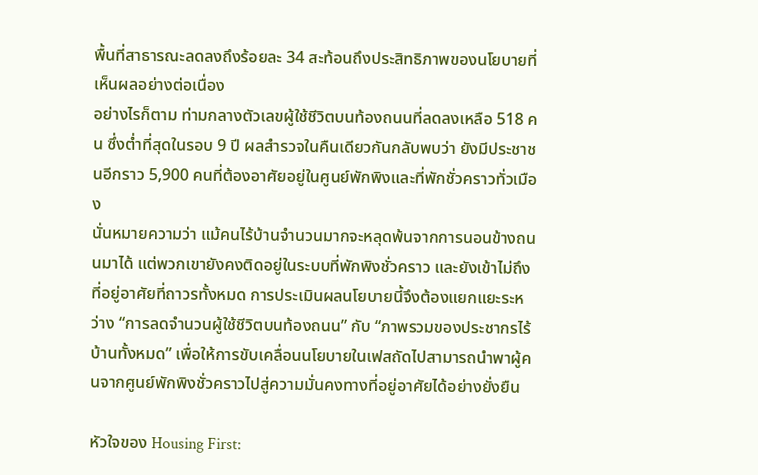พื้นที่สาธารณะลดลงถึงร้อยละ 34 สะท้อนถึงประสิทธิภาพของนโยบายที่เห็นผลอย่างต่อเนื่อง
อย่างไรก็ตาม ท่ามกลางตัวเลขผู้ใช้ชีวิตบนท้องถนนที่ลดลงเหลือ 518 คน ซึ่งต่ำที่สุดในรอบ 9 ปี ผลสำรวจในคืนเดียวกันกลับพบว่า ยังมีประชาชนอีกราว 5,900 คนที่ต้องอาศัยอยู่ในศูนย์พักพิงและที่พักชั่วคราวทั่วเมือง
นั่นหมายความว่า แม้คนไร้บ้านจำนวนมากจะหลุดพ้นจากการนอนข้างถนนมาได้ แต่พวกเขายังคงติดอยู่ในระบบที่พักพิงชั่วคราว และยังเข้าไม่ถึงที่อยู่อาศัยที่ถาวรทั้งหมด การประเมินผลนโยบายนี้จึงต้องแยกแยะระหว่าง “การลดจำนวนผู้ใช้ชีวิตบนท้องถนน” กับ “ภาพรวมของประชากรไร้บ้านทั้งหมด” เพื่อให้การขับเคลื่อนนโยบายในเฟสถัดไปสามารถนำพาผู้คนจากศูนย์พักพิงชั่วคราวไปสู่ความมั่นคงทางที่อยู่อาศัยได้อย่างยั่งยืน

หัวใจของ Housing First: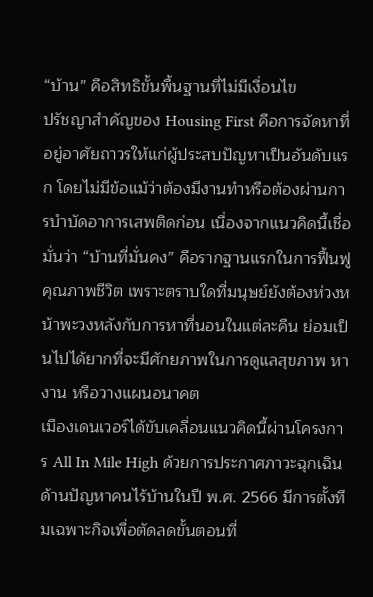“บ้าน” คือสิทธิขั้นพื้นฐานที่ไม่มีเงื่อนไข
ปรัชญาสำคัญของ Housing First คือการจัดหาที่อยู่อาศัยถาวรให้แก่ผู้ประสบปัญหาเป็นอันดับแรก โดยไม่มีข้อแม้ว่าต้องมีงานทำหรือต้องผ่านการบำบัดอาการเสพติดก่อน เนื่องจากแนวคิดนี้เชื่อมั่นว่า “บ้านที่มั่นคง” คือรากฐานแรกในการฟื้นฟูคุณภาพชีวิต เพราะตราบใดที่มนุษย์ยังต้องห่วงหน้าพะวงหลังกับการหาที่นอนในแต่ละคืน ย่อมเป็นไปได้ยากที่จะมีศักยภาพในการดูแลสุขภาพ หางาน หรือวางแผนอนาคต
เมืองเดนเวอร์ได้ขับเคลื่อนแนวคิดนี้ผ่านโครงการ All In Mile High ด้วยการประกาศภาวะฉุกเฉินด้านปัญหาคนไร้บ้านในปี พ.ศ. 2566 มีการตั้งทีมเฉพาะกิจเพื่อตัดลดขั้นตอนที่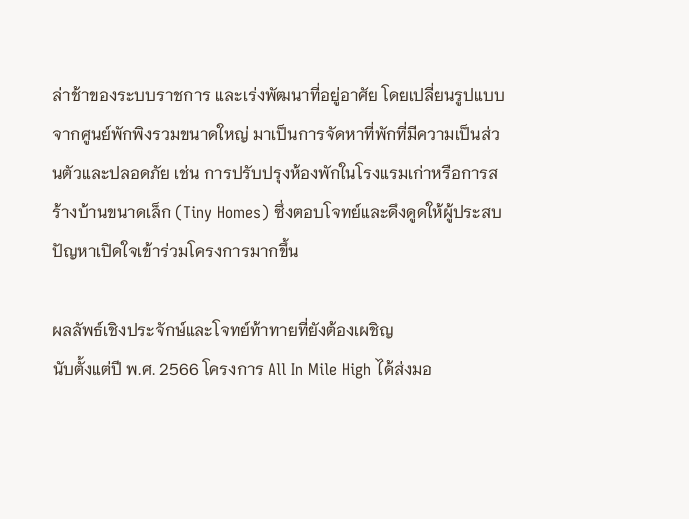ล่าช้าของระบบราชการ และเร่งพัฒนาที่อยู่อาศัย โดยเปลี่ยนรูปแบบจากศูนย์พักพิงรวมขนาดใหญ่ มาเป็นการจัดหาที่พักที่มีความเป็นส่วนตัวและปลอดภัย เช่น การปรับปรุงห้องพักในโรงแรมเก่าหรือการสร้างบ้านขนาดเล็ก (Tiny Homes) ซึ่งตอบโจทย์และดึงดูดให้ผู้ประสบปัญหาเปิดใจเข้าร่วมโครงการมากขึ้น

ผลลัพธ์เชิงประจักษ์และโจทย์ท้าทายที่ยังต้องเผชิญ
นับตั้งแต่ปี พ.ศ. 2566 โครงการ All In Mile High ได้ส่งมอ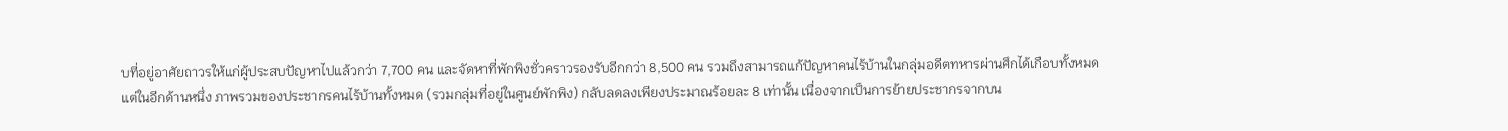บที่อยู่อาศัยถาวรให้แก่ผู้ประสบปัญหาไปแล้วกว่า 7,700 คน และจัดหาที่พักพิงชั่วคราวรองรับอีกกว่า 8,500 คน รวมถึงสามารถแก้ปัญหาคนไร้บ้านในกลุ่มอดีตทหารผ่านศึกได้เกือบทั้งหมด
แต่ในอีกด้านหนึ่ง ภาพรวมของประชากรคนไร้บ้านทั้งหมด (รวมกลุ่มที่อยู่ในศูนย์พักพิง) กลับลดลงเพียงประมาณร้อยละ 8 เท่านั้น เนื่องจากเป็นการย้ายประชากรจากบน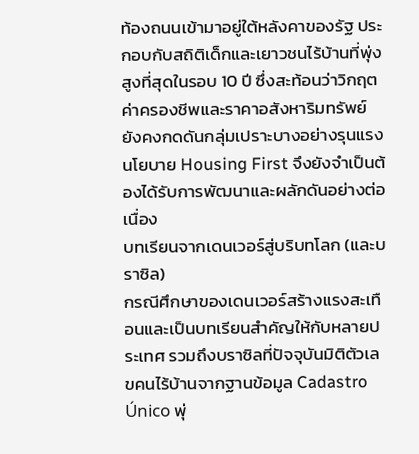ท้องถนนเข้ามาอยู่ใต้หลังคาของรัฐ ประกอบกับสถิติเด็กและเยาวชนไร้บ้านที่พุ่งสูงที่สุดในรอบ 10 ปี ซึ่งสะท้อนว่าวิกฤตค่าครองชีพและราคาอสังหาริมทรัพย์ยังคงกดดันกลุ่มเปราะบางอย่างรุนแรง นโยบาย Housing First จึงยังจำเป็นต้องได้รับการพัฒนาและผลักดันอย่างต่อเนื่อง
บทเรียนจากเดนเวอร์สู่บริบทโลก (และบราซิล)
กรณีศึกษาของเดนเวอร์สร้างแรงสะเทือนและเป็นบทเรียนสำคัญให้กับหลายประเทศ รวมถึงบราซิลที่ปัจจุบันมิติตัวเลขคนไร้บ้านจากฐานข้อมูล Cadastro Único พุ่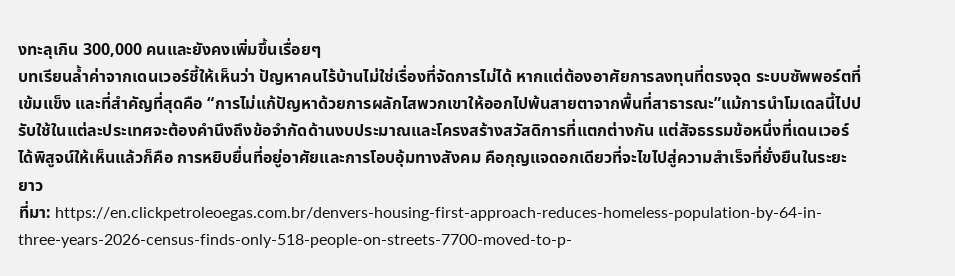งทะลุเกิน 300,000 คนและยังคงเพิ่มขึ้นเรื่อยๆ
บทเรียนล้ำค่าจากเดนเวอร์ชี้ให้เห็นว่า ปัญหาคนไร้บ้านไม่ใช่เรื่องที่จัดการไม่ได้ หากแต่ต้องอาศัยการลงทุนที่ตรงจุด ระบบซัพพอร์ตที่เข้มแข็ง และที่สำคัญที่สุดคือ “การไม่แก้ปัญหาด้วยการผลักไสพวกเขาให้ออกไปพ้นสายตาจากพื้นที่สาธารณะ”แม้การนำโมเดลนี้ไปปรับใช้ในแต่ละประเทศจะต้องคำนึงถึงข้อจำกัดด้านงบประมาณและโครงสร้างสวัสดิการที่แตกต่างกัน แต่สัจธรรมข้อหนึ่งที่เดนเวอร์ได้พิสูจน์ให้เห็นแล้วก็คือ การหยิบยื่นที่อยู่อาศัยและการโอบอุ้มทางสังคม คือกุญแจดอกเดียวที่จะไขไปสู่ความสำเร็จที่ยั่งยืนในระยะยาว
ที่มา: https://en.clickpetroleoegas.com.br/denvers-housing-first-approach-reduces-homeless-population-by-64-in-three-years-2026-census-finds-only-518-people-on-streets-7700-moved-to-p-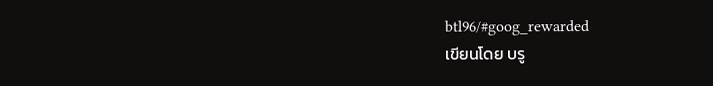btl96/#goog_rewarded
เขียนโดย บรู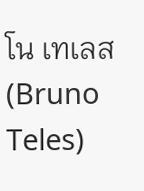โน เทเลส (Bruno Teles)